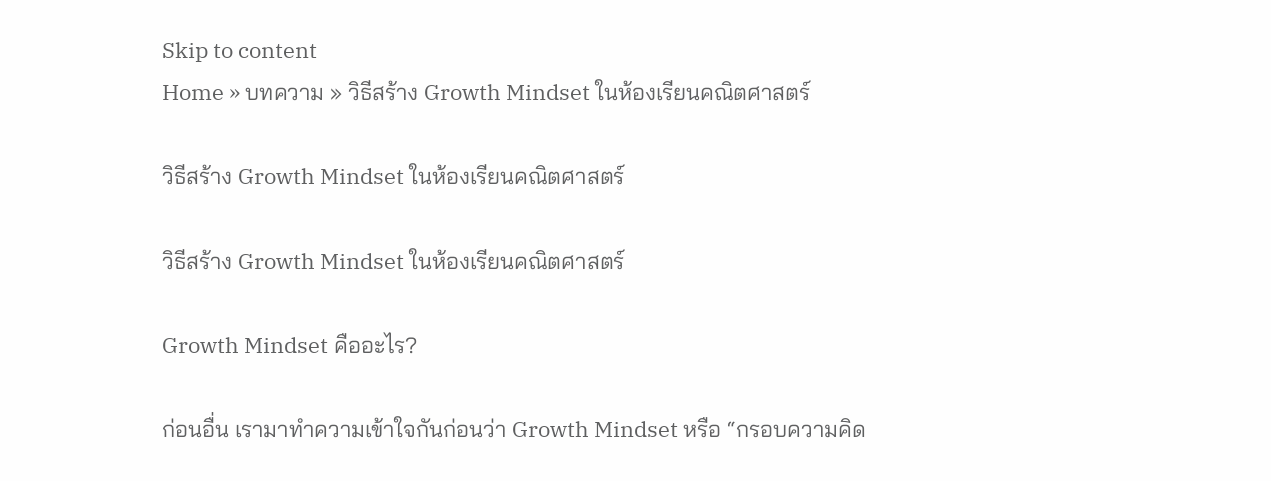Skip to content
Home » บทความ » วิธีสร้าง Growth Mindset ในห้องเรียนคณิตศาสตร์

วิธีสร้าง Growth Mindset ในห้องเรียนคณิตศาสตร์

วิธีสร้าง Growth Mindset ในห้องเรียนคณิตศาสตร์

Growth Mindset คืออะไร?

ก่อนอื่น เรามาทำความเข้าใจกันก่อนว่า Growth Mindset หรือ “กรอบความคิด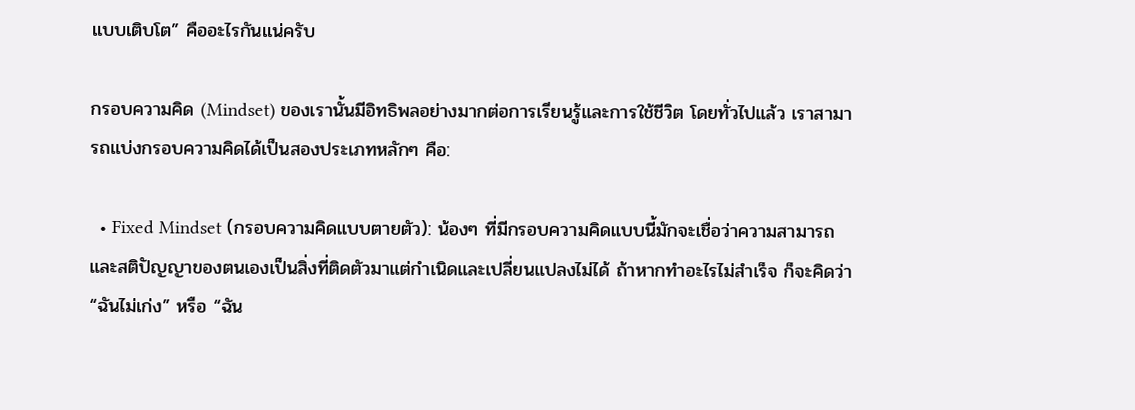แบบเติบโต” คืออะไรกันแน่ครับ

กรอบความคิด (Mindset) ของเรานั้นมีอิทธิพลอย่างมากต่อการเรียนรู้และการใช้ชีวิต โดยทั่วไปแล้ว เราสามารถแบ่งกรอบความคิดได้เป็นสองประเภทหลักๆ คือ:

  • Fixed Mindset (กรอบความคิดแบบตายตัว): น้องๆ ที่มีกรอบความคิดแบบนี้มักจะเชื่อว่าความสามารถและสติปัญญาของตนเองเป็นสิ่งที่ติดตัวมาแต่กำเนิดและเปลี่ยนแปลงไม่ได้ ถ้าหากทำอะไรไม่สำเร็จ ก็จะคิดว่า “ฉันไม่เก่ง” หรือ “ฉัน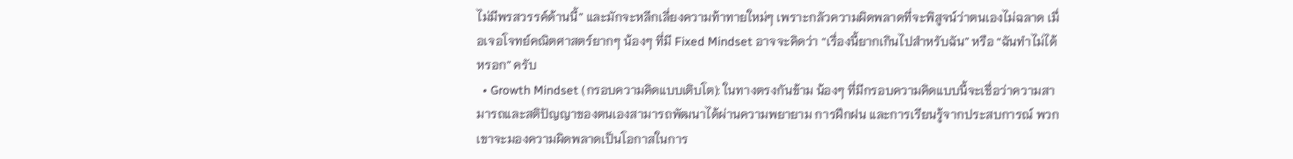ไม่มีพรสวรรค์ด้านนี้” และมักจะหลีกเลี่ยงความท้าทายใหม่ๆ เพราะกลัวความผิดพลาดที่จะพิสูจน์ว่าตนเองไม่ฉลาด เมื่อเจอโจทย์คณิตศาสตร์ยากๆ น้องๆ ที่มี Fixed Mindset อาจจะคิดว่า “เรื่องนี้ยากเกินไปสำหรับฉัน” หรือ “ฉันทำไม่ได้หรอก” ครับ
  • Growth Mindset (กรอบความคิดแบบเติบโต): ในทางตรงกันข้าม น้องๆ ที่มีกรอบความคิดแบบนี้จะเชื่อว่าความสามารถและสติปัญญาของตนเองสามารถพัฒนาได้ผ่านความพยายาม การฝึกฝน และการเรียนรู้จากประสบการณ์ พวกเขาจะมองความผิดพลาดเป็นโอกาสในการ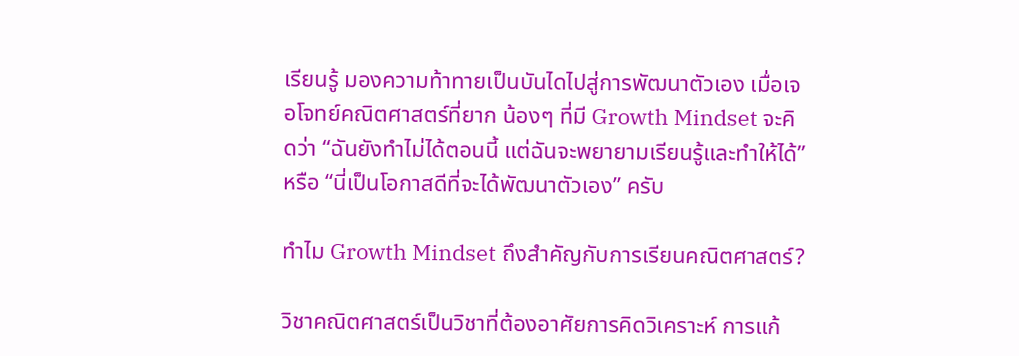เรียนรู้ มองความท้าทายเป็นบันไดไปสู่การพัฒนาตัวเอง เมื่อเจอโจทย์คณิตศาสตร์ที่ยาก น้องๆ ที่มี Growth Mindset จะคิดว่า “ฉันยังทำไม่ได้ตอนนี้ แต่ฉันจะพยายามเรียนรู้และทำให้ได้” หรือ “นี่เป็นโอกาสดีที่จะได้พัฒนาตัวเอง” ครับ

ทำไม Growth Mindset ถึงสำคัญกับการเรียนคณิตศาสตร์?

วิชาคณิตศาสตร์เป็นวิชาที่ต้องอาศัยการคิดวิเคราะห์ การแก้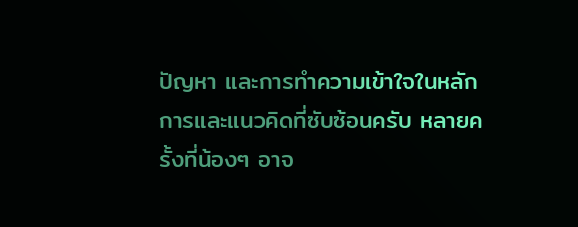ปัญหา และการทำความเข้าใจในหลักการและแนวคิดที่ซับซ้อนครับ หลายครั้งที่น้องๆ อาจ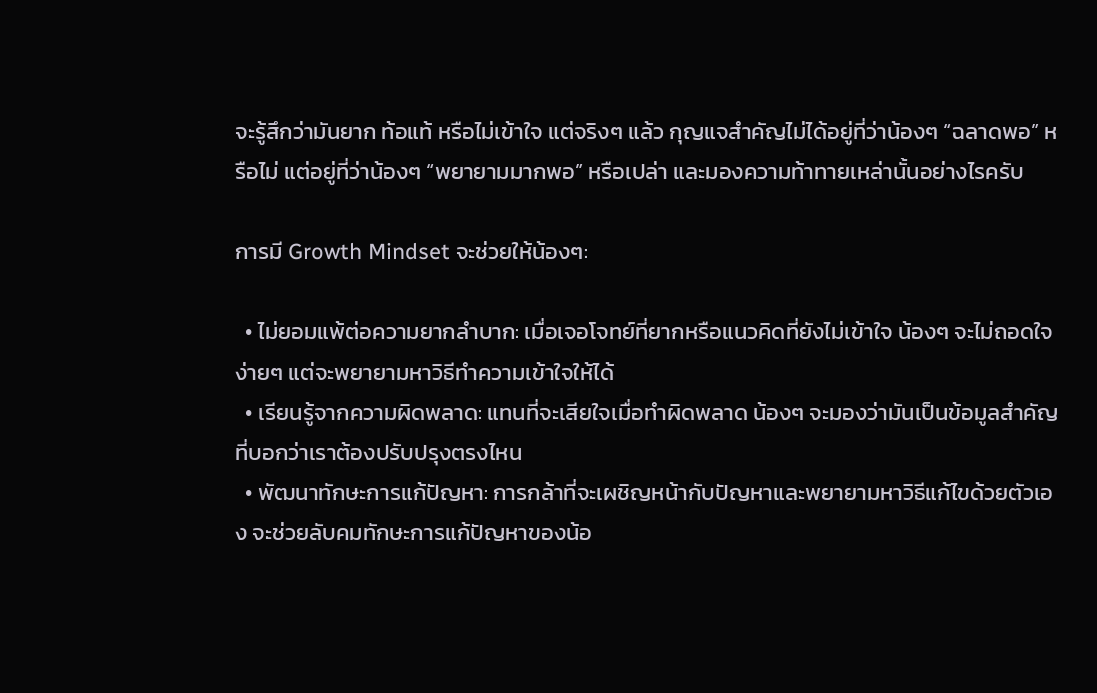จะรู้สึกว่ามันยาก ท้อแท้ หรือไม่เข้าใจ แต่จริงๆ แล้ว กุญแจสำคัญไม่ได้อยู่ที่ว่าน้องๆ “ฉลาดพอ” หรือไม่ แต่อยู่ที่ว่าน้องๆ “พยายามมากพอ” หรือเปล่า และมองความท้าทายเหล่านั้นอย่างไรครับ

การมี Growth Mindset จะช่วยให้น้องๆ:

  • ไม่ยอมแพ้ต่อความยากลำบาก: เมื่อเจอโจทย์ที่ยากหรือแนวคิดที่ยังไม่เข้าใจ น้องๆ จะไม่ถอดใจง่ายๆ แต่จะพยายามหาวิธีทำความเข้าใจให้ได้
  • เรียนรู้จากความผิดพลาด: แทนที่จะเสียใจเมื่อทำผิดพลาด น้องๆ จะมองว่ามันเป็นข้อมูลสำคัญที่บอกว่าเราต้องปรับปรุงตรงไหน
  • พัฒนาทักษะการแก้ปัญหา: การกล้าที่จะเผชิญหน้ากับปัญหาและพยายามหาวิธีแก้ไขด้วยตัวเอง จะช่วยลับคมทักษะการแก้ปัญหาของน้อ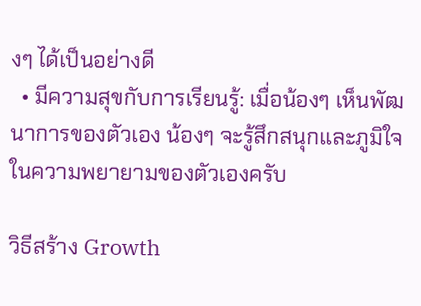งๆ ได้เป็นอย่างดี
  • มีความสุขกับการเรียนรู้: เมื่อน้องๆ เห็นพัฒนาการของตัวเอง น้องๆ จะรู้สึกสนุกและภูมิใจในความพยายามของตัวเองครับ

วิธีสร้าง Growth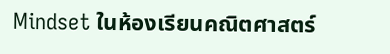Mindset ในห้องเรียนคณิตศาสตร์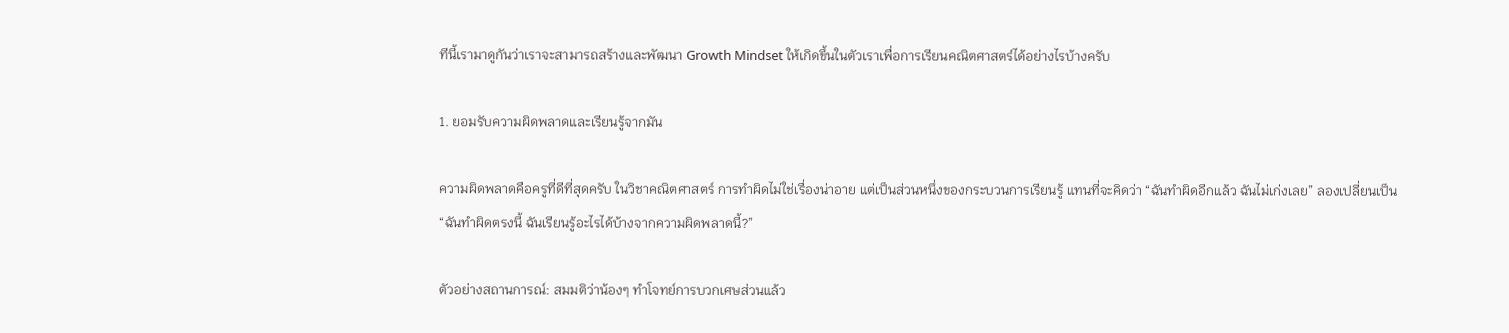ทีนี้เรามาดูกันว่าเราจะสามารถสร้างและพัฒนา Growth Mindset ให้เกิดขึ้นในตัวเราเพื่อการเรียนคณิตศาสตร์ได้อย่างไรบ้างครับ

1. ยอมรับความผิดพลาดและเรียนรู้จากมัน

ความผิดพลาดคือครูที่ดีที่สุดครับ ในวิชาคณิตศาสตร์ การทำผิดไม่ใช่เรื่องน่าอาย แต่เป็นส่วนหนึ่งของกระบวนการเรียนรู้ แทนที่จะคิดว่า “ฉันทำผิดอีกแล้ว ฉันไม่เก่งเลย” ลองเปลี่ยนเป็น “ฉันทำผิดตรงนี้ ฉันเรียนรู้อะไรได้บ้างจากความผิดพลาดนี้?”

ตัวอย่างสถานการณ์: สมมติว่าน้องๆ ทำโจทย์การบวกเศษส่วนแล้ว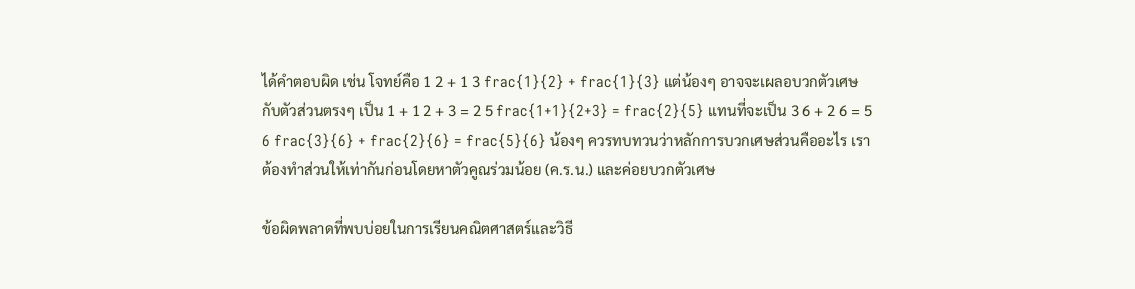ได้คำตอบผิด เช่น โจทย์คือ 1 2 + 1 3 frac{1}{2} + frac{1}{3} แต่น้องๆ อาจจะเผลอบวกตัวเศษกับตัวส่วนตรงๆ เป็น 1 + 1 2 + 3 = 2 5 frac{1+1}{2+3} = frac{2}{5} แทนที่จะเป็น 3 6 + 2 6 = 5 6 frac{3}{6} + frac{2}{6} = frac{5}{6} น้องๆ ควรทบทวนว่าหลักการบวกเศษส่วนคืออะไร เราต้องทำส่วนให้เท่ากันก่อนโดยหาตัวคูณร่วมน้อย (ค.ร.น.) และค่อยบวกตัวเศษ

ข้อผิดพลาดที่พบบ่อยในการเรียนคณิตศาสตร์และวิธี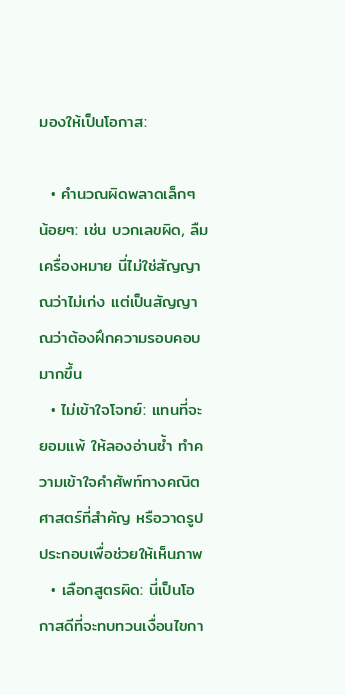มองให้เป็นโอกาส:

  • คำนวณผิดพลาดเล็กๆ น้อยๆ: เช่น บวกเลขผิด, ลืมเครื่องหมาย นี่ไม่ใช่สัญญาณว่าไม่เก่ง แต่เป็นสัญญาณว่าต้องฝึกความรอบคอบมากขึ้น
  • ไม่เข้าใจโจทย์: แทนที่จะยอมแพ้ ให้ลองอ่านซ้ำ ทำความเข้าใจคำศัพท์ทางคณิตศาสตร์ที่สำคัญ หรือวาดรูปประกอบเพื่อช่วยให้เห็นภาพ
  • เลือกสูตรผิด: นี่เป็นโอกาสดีที่จะทบทวนเงื่อนไขกา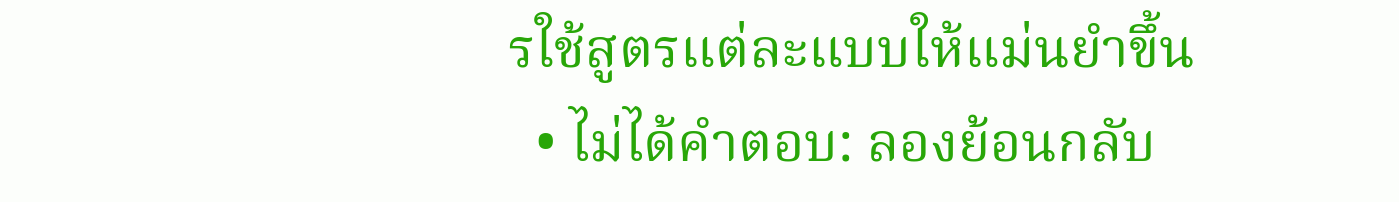รใช้สูตรแต่ละแบบให้แม่นยำขึ้น
  • ไม่ได้คำตอบ: ลองย้อนกลับ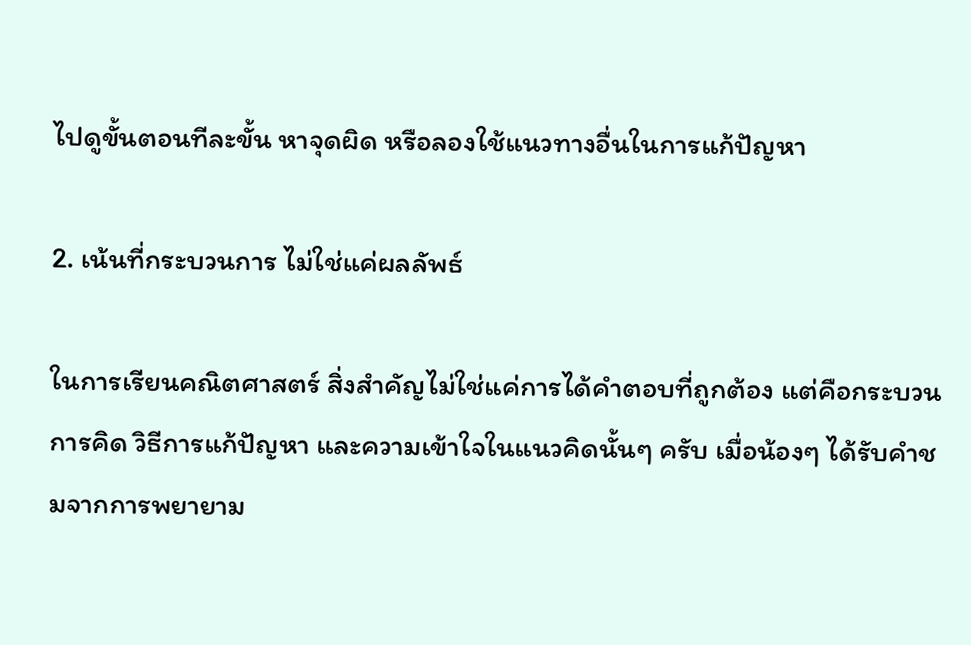ไปดูขั้นตอนทีละขั้น หาจุดผิด หรือลองใช้แนวทางอื่นในการแก้ปัญหา

2. เน้นที่กระบวนการ ไม่ใช่แค่ผลลัพธ์

ในการเรียนคณิตศาสตร์ สิ่งสำคัญไม่ใช่แค่การได้คำตอบที่ถูกต้อง แต่คือกระบวนการคิด วิธีการแก้ปัญหา และความเข้าใจในแนวคิดนั้นๆ ครับ เมื่อน้องๆ ได้รับคำชมจากการพยายาม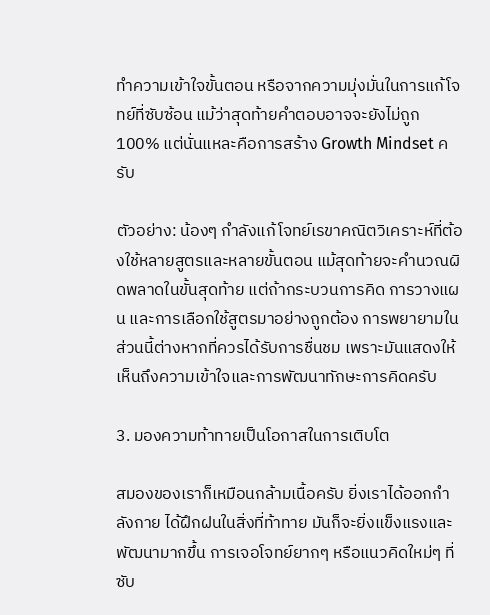ทำความเข้าใจขั้นตอน หรือจากความมุ่งมั่นในการแก้โจทย์ที่ซับซ้อน แม้ว่าสุดท้ายคำตอบอาจจะยังไม่ถูก 100% แต่นั่นแหละคือการสร้าง Growth Mindset ครับ

ตัวอย่าง: น้องๆ กำลังแก้โจทย์เรขาคณิตวิเคราะห์ที่ต้องใช้หลายสูตรและหลายขั้นตอน แม้สุดท้ายจะคำนวณผิดพลาดในขั้นสุดท้าย แต่ถ้ากระบวนการคิด การวางแผน และการเลือกใช้สูตรมาอย่างถูกต้อง การพยายามในส่วนนี้ต่างหากที่ควรได้รับการชื่นชม เพราะมันแสดงให้เห็นถึงความเข้าใจและการพัฒนาทักษะการคิดครับ

3. มองความท้าทายเป็นโอกาสในการเติบโต

สมองของเราก็เหมือนกล้ามเนื้อครับ ยิ่งเราได้ออกกำลังกาย ได้ฝึกฝนในสิ่งที่ท้าทาย มันก็จะยิ่งแข็งแรงและพัฒนามากขึ้น การเจอโจทย์ยากๆ หรือแนวคิดใหม่ๆ ที่ซับ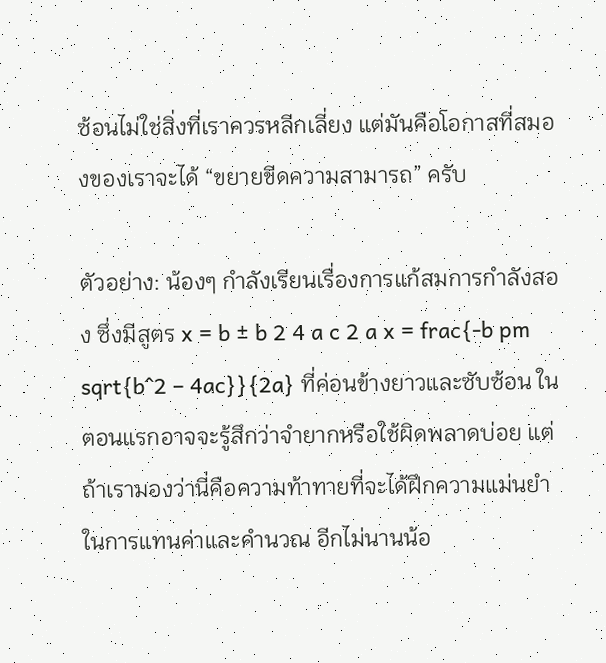ซ้อนไม่ใช่สิ่งที่เราควรหลีกเลี่ยง แต่มันคือโอกาสที่สมองของเราจะได้ “ขยายขีดความสามารถ” ครับ

ตัวอย่าง: น้องๆ กำลังเรียนเรื่องการแก้สมการกำลังสอง ซึ่งมีสูตร x = b ± b 2 4 a c 2 a x = frac{-b pm sqrt{b^2 – 4ac}}{2a} ที่ค่อนข้างยาวและซับซ้อน ในตอนแรกอาจจะรู้สึกว่าจำยากหรือใช้ผิดพลาดบ่อย แต่ถ้าเรามองว่านี่คือความท้าทายที่จะได้ฝึกความแม่นยำในการแทนค่าและคำนวณ อีกไม่นานน้อ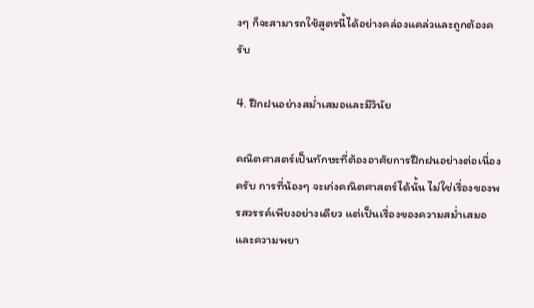งๆ ก็จะสามารถใช้สูตรนี้ได้อย่างคล่องแคล่วและถูกต้องครับ

4. ฝึกฝนอย่างสม่ำเสมอและมีวินัย

คณิตศาสตร์เป็นทักษะที่ต้องอาศัยการฝึกฝนอย่างต่อเนื่องครับ การที่น้องๆ จะเก่งคณิตศาสตร์ได้นั้น ไม่ใช่เรื่องของพรสวรรค์เพียงอย่างเดียว แต่เป็นเรื่องของความสม่ำเสมอและความพยา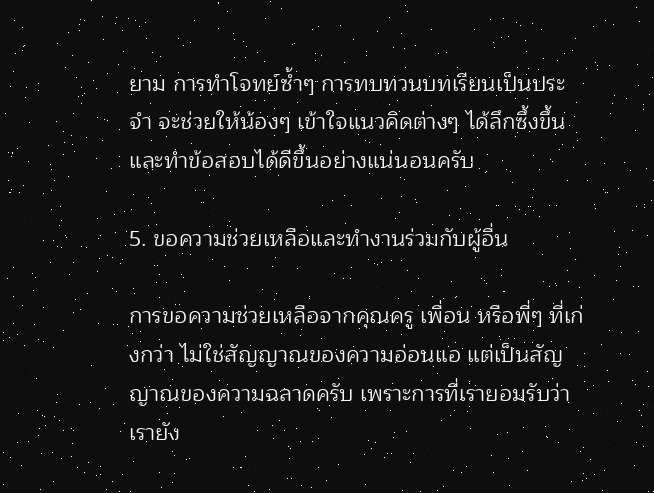ยาม การทำโจทย์ซ้ำๆ การทบทวนบทเรียนเป็นประจำ จะช่วยให้น้องๆ เข้าใจแนวคิดต่างๆ ได้ลึกซึ้งขึ้น และทำข้อสอบได้ดีขึ้นอย่างแน่นอนครับ

5. ขอความช่วยเหลือและทำงานร่วมกับผู้อื่น

การขอความช่วยเหลือจากคุณครู เพื่อน หรือพี่ๆ ที่เก่งกว่า ไม่ใช่สัญญาณของความอ่อนแอ แต่เป็นสัญญาณของความฉลาดครับ เพราะการที่เรายอมรับว่าเรายัง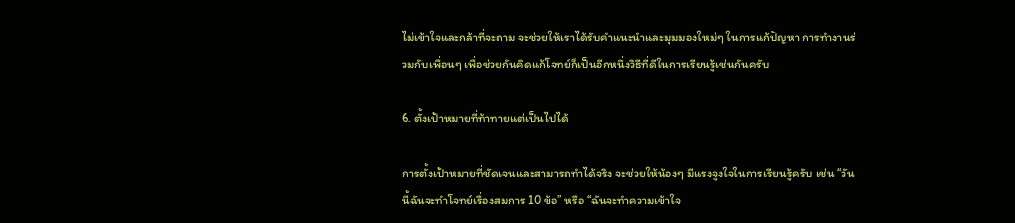ไม่เข้าใจและกล้าที่จะถาม จะช่วยให้เราได้รับคำแนะนำและมุมมองใหม่ๆ ในการแก้ปัญหา การทำงานร่วมกับเพื่อนๆ เพื่อช่วยกันคิดแก้โจทย์ก็เป็นอีกหนึ่งวิธีที่ดีในการเรียนรู้เช่นกันครับ

6. ตั้งเป้าหมายที่ท้าทายแต่เป็นไปได้

การตั้งเป้าหมายที่ชัดเจนและสามารถทำได้จริง จะช่วยให้น้องๆ มีแรงจูงใจในการเรียนรู้ครับ เช่น “วันนี้ฉันจะทำโจทย์เรื่องสมการ 10 ข้อ” หรือ “ฉันจะทำความเข้าใจ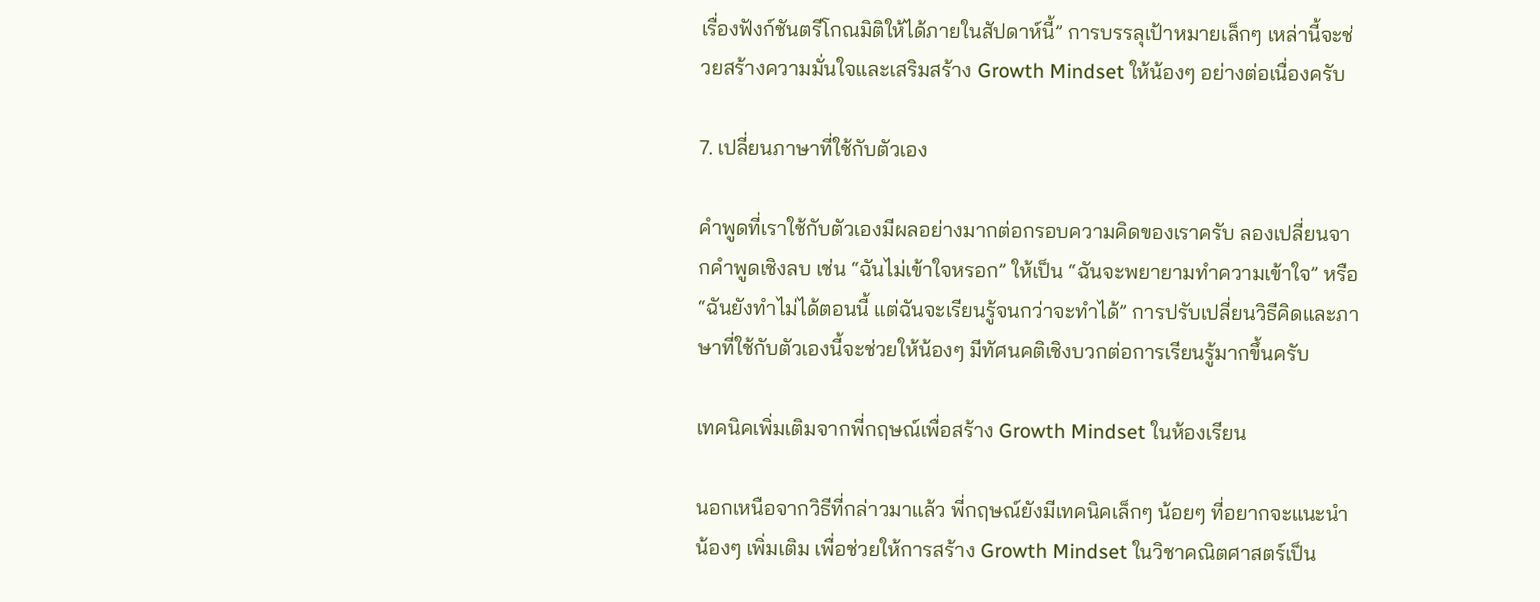เรื่องฟังก์ชันตรีโกณมิติให้ได้ภายในสัปดาห์นี้” การบรรลุเป้าหมายเล็กๆ เหล่านี้จะช่วยสร้างความมั่นใจและเสริมสร้าง Growth Mindset ให้น้องๆ อย่างต่อเนื่องครับ

7. เปลี่ยนภาษาที่ใช้กับตัวเอง

คำพูดที่เราใช้กับตัวเองมีผลอย่างมากต่อกรอบความคิดของเราครับ ลองเปลี่ยนจากคำพูดเชิงลบ เช่น “ฉันไม่เข้าใจหรอก” ให้เป็น “ฉันจะพยายามทำความเข้าใจ” หรือ “ฉันยังทำไม่ได้ตอนนี้ แต่ฉันจะเรียนรู้จนกว่าจะทำได้” การปรับเปลี่ยนวิธีคิดและภาษาที่ใช้กับตัวเองนี้จะช่วยให้น้องๆ มีทัศนคติเชิงบวกต่อการเรียนรู้มากขึ้นครับ

เทคนิคเพิ่มเติมจากพี่กฤษณ์เพื่อสร้าง Growth Mindset ในห้องเรียน

นอกเหนือจากวิธีที่กล่าวมาแล้ว พี่กฤษณ์ยังมีเทคนิคเล็กๆ น้อยๆ ที่อยากจะแนะนำน้องๆ เพิ่มเติม เพื่อช่วยให้การสร้าง Growth Mindset ในวิชาคณิตศาสตร์เป็น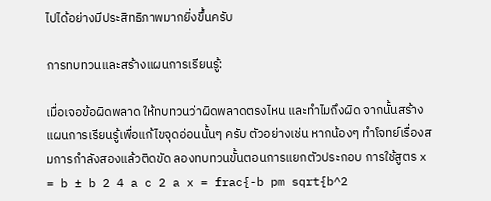ไปได้อย่างมีประสิทธิภาพมากยิ่งขึ้นครับ

การทบทวนและสร้างแผนการเรียนรู้:

เมื่อเจอข้อผิดพลาด ให้ทบทวนว่าผิดพลาดตรงไหน และทำไมถึงผิด จากนั้นสร้างแผนการเรียนรู้เพื่อแก้ไขจุดอ่อนนั้นๆ ครับ ตัวอย่างเช่น หากน้องๆ ทำโจทย์เรื่องสมการกำลังสองแล้วติดขัด ลองทบทวนขั้นตอนการแยกตัวประกอบ การใช้สูตร x = b ± b 2 4 a c 2 a x = frac{-b pm sqrt{b^2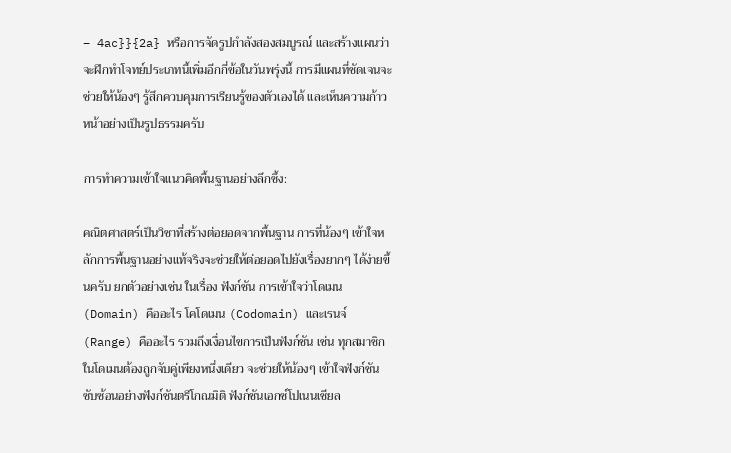– 4ac}}{2a} หรือการจัดรูปกำลังสองสมบูรณ์ และสร้างแผนว่าจะฝึกทำโจทย์ประเภทนี้เพิ่มอีกกี่ข้อในวันพรุ่งนี้ การมีแผนที่ชัดเจนจะช่วยให้น้องๆ รู้สึกควบคุมการเรียนรู้ของตัวเองได้ และเห็นความก้าวหน้าอย่างเป็นรูปธรรมครับ

การทำความเข้าใจแนวคิดพื้นฐานอย่างลึกซึ้ง:

คณิตศาสตร์เป็นวิชาที่สร้างต่อยอดจากพื้นฐาน การที่น้องๆ เข้าใจหลักการพื้นฐานอย่างแท้จริงจะช่วยให้ต่อยอดไปยังเรื่องยากๆ ได้ง่ายขึ้นครับ ยกตัวอย่างเช่น ในเรื่อง ฟังก์ชัน การเข้าใจว่าโดเมน (Domain) คืออะไร โคโดเมน (Codomain) และเรนจ์ (Range) คืออะไร รวมถึงเงื่อนไขการเป็นฟังก์ชัน เช่น ทุกสมาชิกในโดเมนต้องถูกจับคู่เพียงหนึ่งเดียว จะช่วยให้น้องๆ เข้าใจฟังก์ชันซับซ้อนอย่างฟังก์ชันตรีโกณมิติ ฟังก์ชันเอกซ์โปเนนเชียล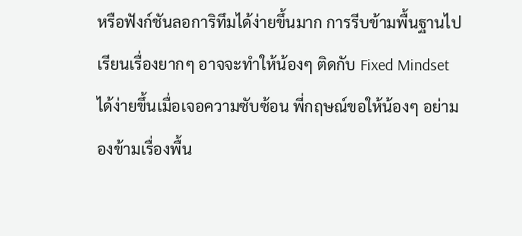หรือฟังก์ชันลอการิทึมได้ง่ายขึ้นมาก การรีบข้ามพื้นฐานไปเรียนเรื่องยากๆ อาจจะทำให้น้องๆ ติดกับ Fixed Mindset ได้ง่ายขึ้นเมื่อเจอความซับซ้อน พี่กฤษณ์ขอให้น้องๆ อย่ามองข้ามเรื่องพื้น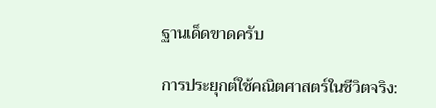ฐานเด็ดขาดครับ

การประยุกต์ใช้คณิตศาสตร์ในชีวิตจริง: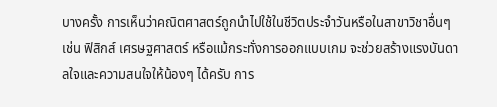บางครั้ง การเห็นว่าคณิตศาสตร์ถูกนำไปใช้ในชีวิตประจำวันหรือในสาขาวิชาอื่นๆ เช่น ฟิสิกส์ เศรษฐศาสตร์ หรือแม้กระทั่งการออกแบบเกม จะช่วยสร้างแรงบันดาลใจและความสนใจให้น้องๆ ได้ครับ การ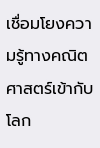เชื่อมโยงความรู้ทางคณิตศาสตร์เข้ากับโลก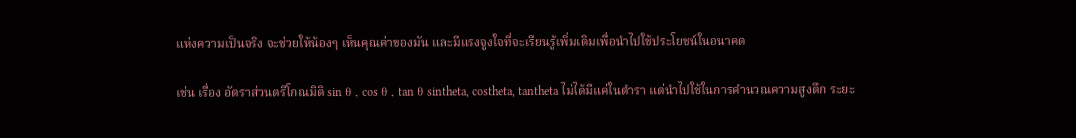แห่งความเป็นจริง จะช่วยให้น้องๆ เห็นคุณค่าของมัน และมีแรงจูงใจที่จะเรียนรู้เพิ่มเติมเพื่อนำไปใช้ประโยชน์ในอนาคต

เช่น เรื่อง อัตราส่วนตรีโกณมิติ sin θ , cos θ , tan θ sintheta, costheta, tantheta ไม่ได้มีแค่ในตำรา แต่นำไปใช้ในการคำนวณความสูงตึก ระยะ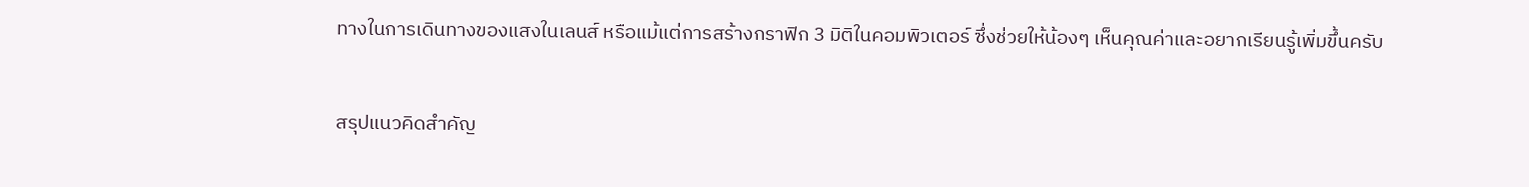ทางในการเดินทางของแสงในเลนส์ หรือแม้แต่การสร้างกราฟิก 3 มิติในคอมพิวเตอร์ ซึ่งช่วยให้น้องๆ เห็นคุณค่าและอยากเรียนรู้เพิ่มขึ้นครับ

สรุปแนวคิดสำคัญ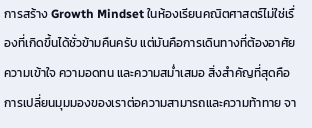การสร้าง Growth Mindset ในห้องเรียนคณิตศาสตร์ไม่ใช่เรื่องที่เกิดขึ้นได้ชั่วข้ามคืนครับ แต่มันคือการเดินทางที่ต้องอาศัยความเข้าใจ ความอดทน และความสม่ำเสมอ สิ่งสำคัญที่สุดคือการเปลี่ยนมุมมองของเราต่อความสามารถและความท้าทาย จา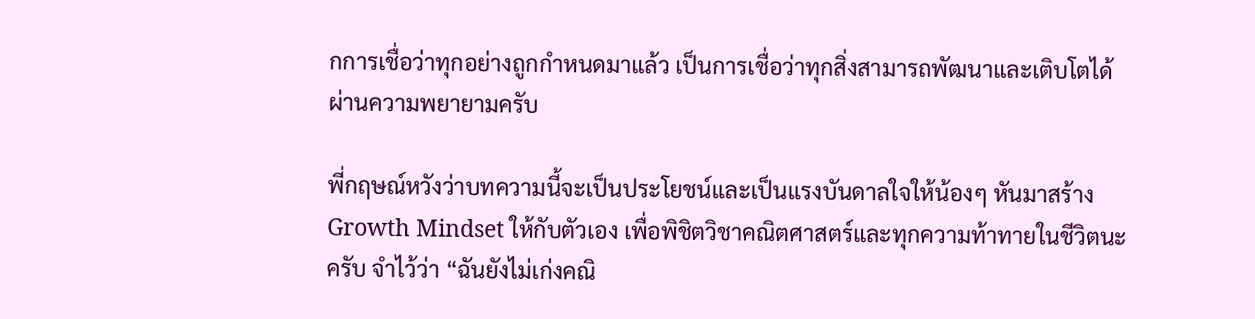กการเชื่อว่าทุกอย่างถูกกำหนดมาแล้ว เป็นการเชื่อว่าทุกสิ่งสามารถพัฒนาและเติบโตได้ผ่านความพยายามครับ

พี่กฤษณ์หวังว่าบทความนี้จะเป็นประโยชน์และเป็นแรงบันดาลใจให้น้องๆ หันมาสร้าง Growth Mindset ให้กับตัวเอง เพื่อพิชิตวิชาคณิตศาสตร์และทุกความท้าทายในชีวิตนะครับ จำไว้ว่า “ฉันยังไม่เก่งคณิ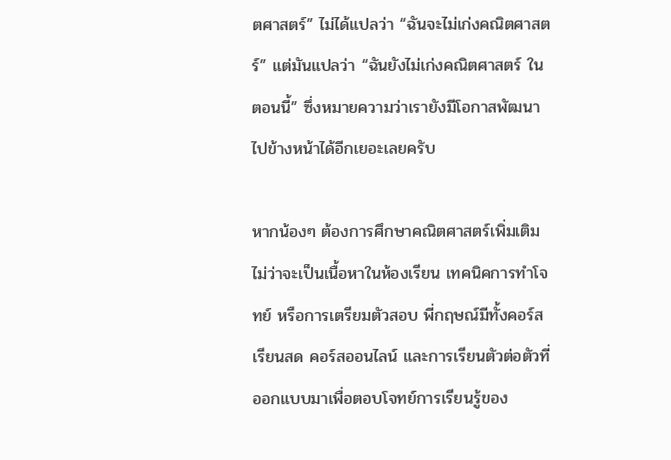ตศาสตร์” ไม่ได้แปลว่า “ฉันจะไม่เก่งคณิตศาสตร์” แต่มันแปลว่า “ฉันยังไม่เก่งคณิตศาสตร์ ในตอนนี้” ซึ่งหมายความว่าเรายังมีโอกาสพัฒนาไปข้างหน้าได้อีกเยอะเลยครับ

หากน้องๆ ต้องการศึกษาคณิตศาสตร์เพิ่มเติม ไม่ว่าจะเป็นเนื้อหาในห้องเรียน เทคนิคการทำโจทย์ หรือการเตรียมตัวสอบ พี่กฤษณ์มีทั้งคอร์สเรียนสด คอร์สออนไลน์ และการเรียนตัวต่อตัวที่ออกแบบมาเพื่อตอบโจทย์การเรียนรู้ของ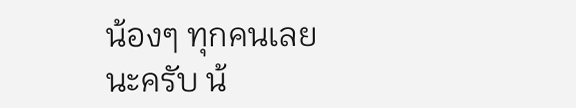น้องๆ ทุกคนเลยนะครับ น้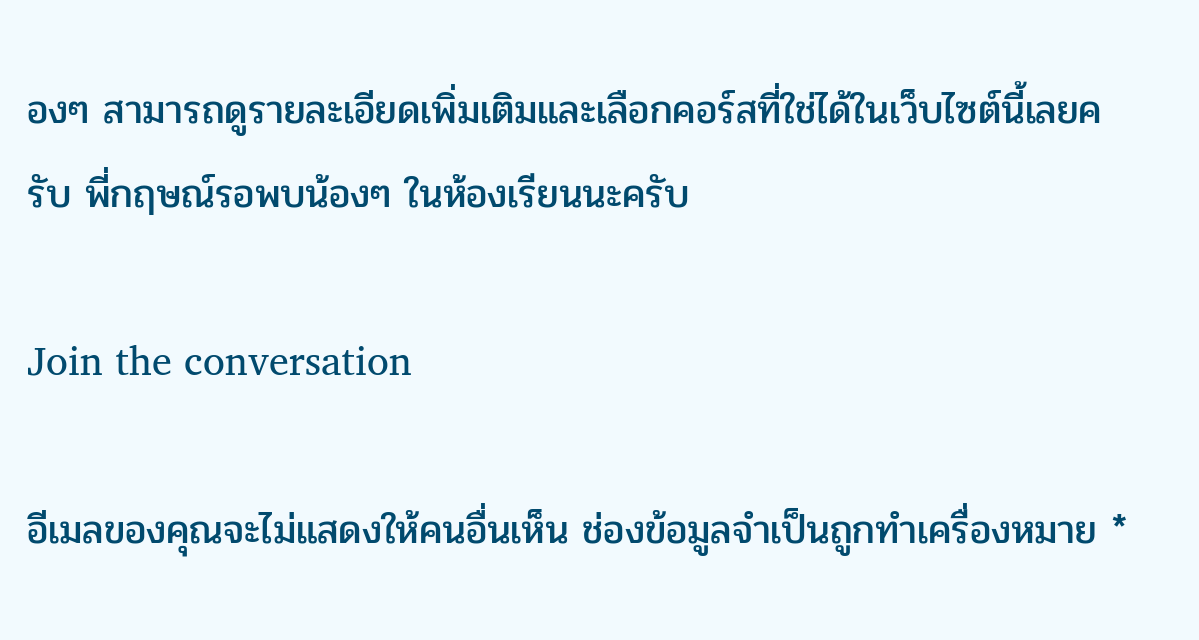องๆ สามารถดูรายละเอียดเพิ่มเติมและเลือกคอร์สที่ใช่ได้ในเว็บไซต์นี้เลยครับ พี่กฤษณ์รอพบน้องๆ ในห้องเรียนนะครับ

Join the conversation

อีเมลของคุณจะไม่แสดงให้คนอื่นเห็น ช่องข้อมูลจำเป็นถูกทำเครื่องหมาย *